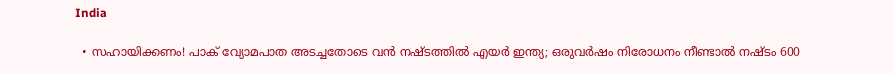India

  • സഹായിക്കണം! പാക് വ്യോമപാത അടച്ചതോടെ വന്‍ നഷ്ടത്തില്‍ എയര്‍ ഇന്ത്യ; ഒരുവര്‍ഷം നിരോധനം നീണ്ടാല്‍ നഷ്ടം 600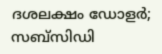ദശലക്ഷം ഡോളര്‍; സബ്‌സിഡി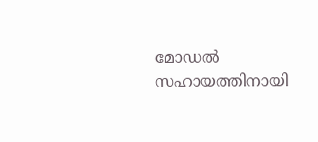മോഡല്‍ സഹായത്തിനായി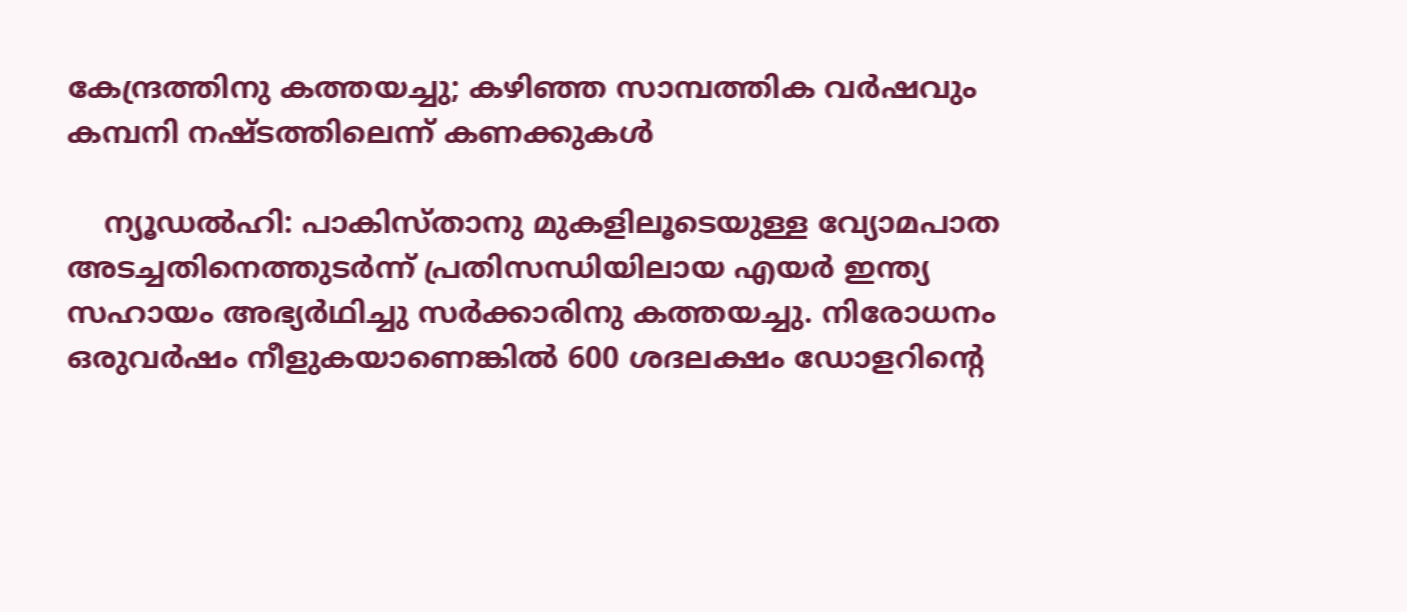കേന്ദ്രത്തിനു കത്തയച്ചു; കഴിഞ്ഞ സാമ്പത്തിക വര്‍ഷവും കമ്പനി നഷ്ടത്തിലെന്ന് കണക്കുകള്‍

    ന്യൂഡല്‍ഹി: പാകിസ്താനു മുകളിലൂടെയുള്ള വ്യോമപാത അടച്ചതിനെത്തുടര്‍ന്ന് പ്രതിസന്ധിയിലായ എയര്‍ ഇന്ത്യ സഹായം അഭ്യര്‍ഥിച്ചു സര്‍ക്കാരിനു കത്തയച്ചു. നിരോധനം ഒരുവര്‍ഷം നീളുകയാണെങ്കില്‍ 600 ശദലക്ഷം ഡോളറിന്റെ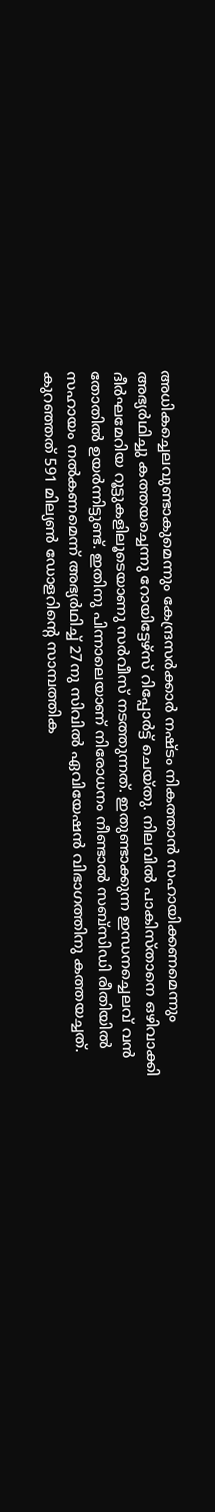അധികച്ചെലവുണ്ടാകുമെന്നും കേന്ദ്രസര്‍ക്കാര്‍ നഷ്ടം നികത്താന്‍ സഹായിക്കണമെന്നും അഭ്യര്‍ഥിച്ചു കത്തയച്ചെന്നു റോയിട്ടേഴ്‌സ് റിപ്പോര്‍ട്ട് ചെയ്തു. നിലവില്‍ പാകിസ്താനെ ഒഴിവാക്കി ദീര്‍ഘമേറിയ റൂട്ടുകളിലൂടെയാണു സര്‍വീസ് നടത്തുന്നത്. ഇതുണ്ടാക്കുന്ന ഇന്ധനച്ചെലവ് വന്‍ തോതില്‍ ഉയര്‍ന്നിട്ടുണ്ട്. ഇതിനു പിന്നാലെയാണ് നിരോധനം നീണ്ടാല്‍ സബ്‌സിഡി രീതിയില്‍ സഹായം നല്‍കണമെന്ന് അഭ്യര്‍ഥിച്ച് 27നു സിവില്‍ ഏവിയേഷന്‍ വിഭാഗത്തിനു കത്തയച്ചത്. കുറഞ്ഞത് 591 മില്യണ്‍ ഡോളറിന്റെ സാമ്പത്തിക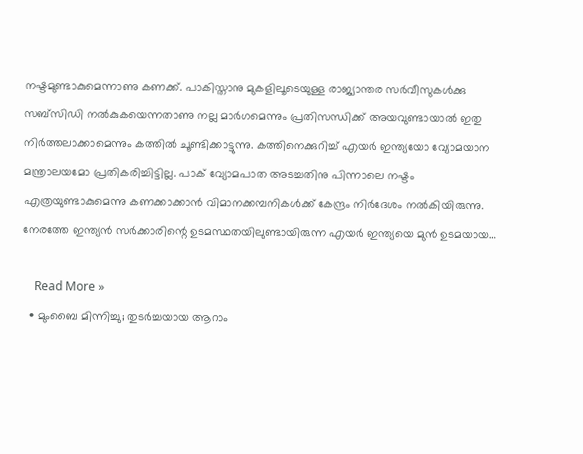നഷ്ടമുണ്ടാകുമെന്നാണു കണക്ക്. പാകിസ്താനു മുകളിലൂടെയുള്ള രാജ്യാന്തര സര്‍വീസുകള്‍ക്കു സബ്‌സിഡി നല്‍കുകയെന്നതാണു നല്ല മാര്‍ഗമെന്നും പ്രതിസന്ധിക്ക് അയവുണ്ടായാല്‍ ഇതു നിര്‍ത്തലാക്കാമെന്നും കത്തില്‍ ചൂണ്ടിക്കാട്ടുന്നു. കത്തിനെക്കുറിച്ച് എയര്‍ ഇന്ത്യയോ വ്യോമയാന മന്ത്രാലയമോ പ്രതികരിച്ചിട്ടില്ല. പാക് വ്യോമപാത അടച്ചതിനു പിന്നാലെ നഷ്ടം എത്രയുണ്ടാകുമെന്നു കണക്കാക്കാന്‍ വിമാനക്കമ്പനികള്‍ക്ക് കേന്ദ്രം നിര്‍ദേശം നല്‍കിയിരുന്നു. നേരത്തേ ഇന്ത്യന്‍ സര്‍ക്കാരിന്റെ ഉടമസ്ഥതയിലുണ്ടായിരുന്ന എയര്‍ ഇന്ത്യയെ മുന്‍ ഉടമയായ…

    Read More »
  • മുംബൈ മിന്നിച്ചു; തുടര്‍ച്ചയായ ആറാം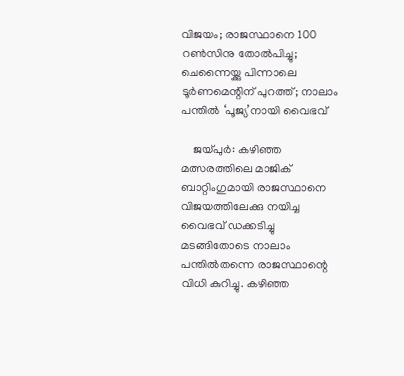വിജയം; രാജസ്ഥാനെ 100 റണ്‍സിനു തോല്‍പിച്ചു; ചെന്നൈയ്ക്കു പിന്നാലെ ടൂര്‍ണമെന്റിന് പുറത്ത്; നാലാം പന്തില്‍ ‘പൂജ്യ’നായി വൈഭവ്

    ജയ്പുര്‍: കഴിഞ്ഞ മത്സരത്തിലെ മാജിക് ബാറ്റിംഗുമായി രാജസ്ഥാനെ വിജയത്തിലേക്കു നയിച്ച വൈഭവ് ഡക്കടിച്ചു മടങ്ങിതോടെ നാലാം പന്തില്‍തന്നെ രാജസ്ഥാന്റെ വിധി കുറിച്ചു. കഴിഞ്ഞ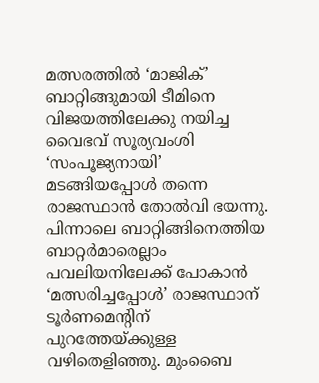മത്സരത്തില്‍ ‘മാജിക്’ ബാറ്റിങ്ങുമായി ടീമിനെ വിജയത്തിലേക്കു നയിച്ച വൈഭവ് സൂര്യവംശി ‘സംപൂജ്യനായി’ മടങ്ങിയപ്പോള്‍ തന്നെ രാജസ്ഥാന്‍ തോല്‍വി ഭയന്നു. പിന്നാലെ ബാറ്റിങ്ങിനെത്തിയ ബാറ്റര്‍മാരെല്ലാം പവലിയനിലേക്ക് പോകാന്‍ ‘മത്സരിച്ചപ്പോള്‍’ രാജസ്ഥാന് ടൂര്‍ണമെന്റിന് പുറത്തേയ്ക്കുള്ള വഴിതെളിഞ്ഞു. മുംബൈ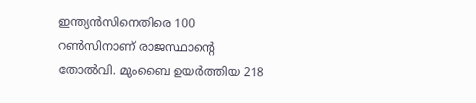ഇന്ത്യന്‍സിനെതിരെ 100 റണ്‍സിനാണ് രാജസ്ഥാന്റെ തോല്‍വി. മുംബൈ ഉയര്‍ത്തിയ 218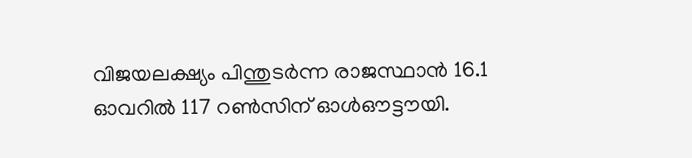വിജയലക്ഷ്യം പിന്തുടര്‍ന്ന രാജസ്ഥാന്‍ 16.1 ഓവറില്‍ 117 റണ്‍സിന് ഓള്‍ഔട്ടൗയി.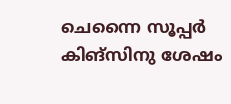ചെന്നൈ സൂപ്പര്‍ കിങ്‌സിനു ശേഷം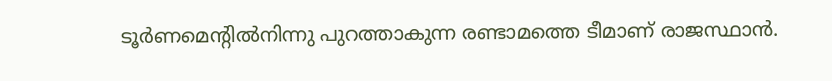ടൂര്‍ണമെന്റില്‍നിന്നു പുറത്താകുന്ന രണ്ടാമത്തെ ടീമാണ് രാജസ്ഥാന്‍.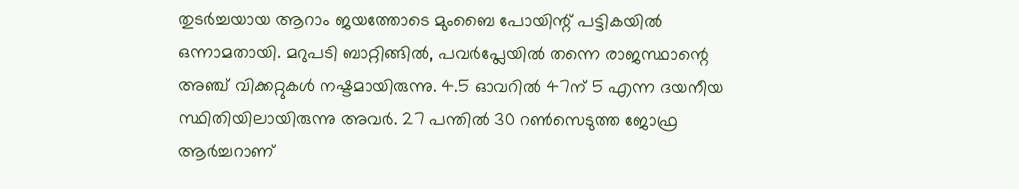തുടര്‍ച്ചയായ ആറാം ജയത്തോടെ മുംബൈ പോയിന്റ് പട്ടികയില്‍ ഒന്നാമതായി. മറുപടി ബാറ്റിങ്ങില്‍, പവര്‍പ്ലേയില്‍ തന്നെ രാജസ്ഥാന്റെ അഞ്ച് വിക്കറ്റുകള്‍ നഷ്ടമായിരുന്നു. 4.5 ഓവറില്‍ 47ന് 5 എന്ന ദയനീയ സ്ഥിതിയിലായിരുന്നു അവര്‍. 27 പന്തില്‍ 30 റണ്‍സെടുത്ത ജോഫ്ര ആര്‍ച്ചറാണ്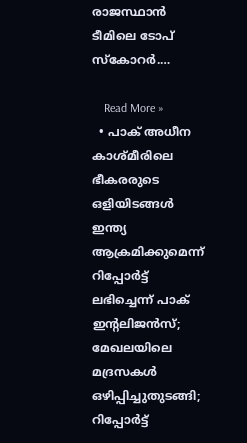രാജസ്ഥാന്‍ ടീമിലെ ടോപ് സ്‌കോറര്‍.…

    Read More »
  • പാക് അധീന കാശ്മീരിലെ ഭീകരരുടെ ഒളിയിടങ്ങള്‍ ഇന്ത്യ ആക്രമിക്കുമെന്ന് റിപ്പോര്‍ട്ട് ലഭിച്ചെന്ന് പാക് ഇന്റലിജന്‍സ്; മേഖലയിലെ മദ്രസകള്‍ ഒഴിപ്പിച്ചുതുടങ്ങി; റിപ്പോര്‍ട്ട്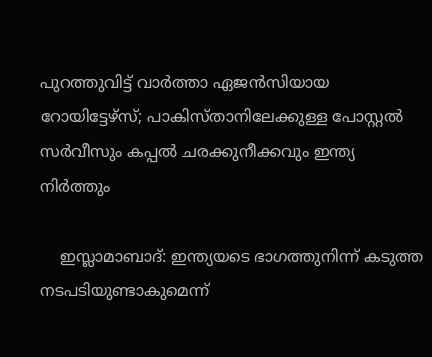പുറത്തുവിട്ട് വാര്‍ത്താ ഏജന്‍സിയായ റോയിട്ടേഴ്‌സ്; പാകിസ്താനിലേക്കുള്ള പോസ്റ്റല്‍ സര്‍വീസും കപ്പല്‍ ചരക്കുനീക്കവും ഇന്ത്യ നിര്‍ത്തും

    ഇസ്ലാമാബാദ്: ഇന്ത്യയടെ ഭാഗത്തുനിന്ന് കടുത്ത നടപടിയുണ്ടാകുമെന്ന്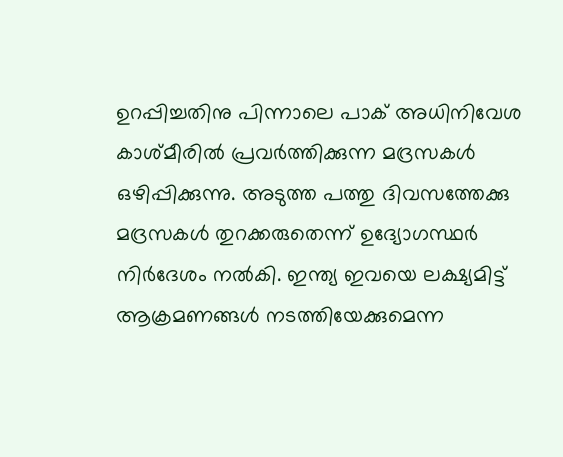ഉറപ്പിച്ചതിനു പിന്നാലെ പാക് അധിനിവേശ കാശ്മീരില്‍ പ്രവര്‍ത്തിക്കുന്ന മദ്രസകള്‍ ഒഴിപ്പിക്കുന്നു. അടുത്ത പത്തു ദിവസത്തേക്കു മദ്രസകള്‍ തുറക്കരുതെന്ന് ഉദ്യോഗസ്ഥര്‍ നിര്‍ദേശം നല്‍കി. ഇന്ത്യ ഇവയെ ലക്ഷ്യമിട്ട് ആക്രമണങ്ങള്‍ നടത്തിയേക്കുമെന്ന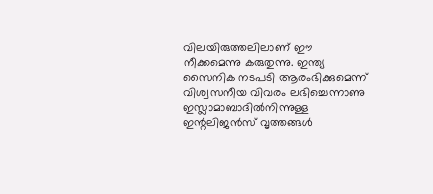വിലയിരുത്തലിലാണ് ഈ നീക്കമെന്നു കരുതുന്നു. ഇന്ത്യ സൈനിക നടപടി ആരംഭിക്കുമെന്ന് വിശ്വസനീയ വിവരം ലഭിച്ചെന്നാണു ഇസ്ലാമാബാദില്‍നിന്നുള്ള ഇന്റലിജന്‍സ് വൃത്തങ്ങള്‍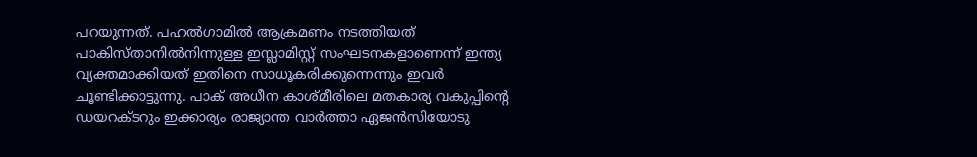പറയുന്നത്. പഹല്‍ഗാമില്‍ ആക്രമണം നടത്തിയത് പാകിസ്താനില്‍നിന്നുള്ള ഇസ്ലാമിസ്റ്റ് സംഘടനകളാണെന്ന് ഇന്ത്യ വ്യക്തമാക്കിയത് ഇതിനെ സാധൂകരിക്കുന്നെന്നും ഇവര്‍ ചൂണ്ടിക്കാട്ടുന്നു. പാക് അധീന കാശ്മീരിലെ മതകാര്യ വകുപ്പിന്റെ ഡയറക്ടറും ഇക്കാര്യം രാജ്യാന്ത വാര്‍ത്താ ഏജന്‍സിയോടു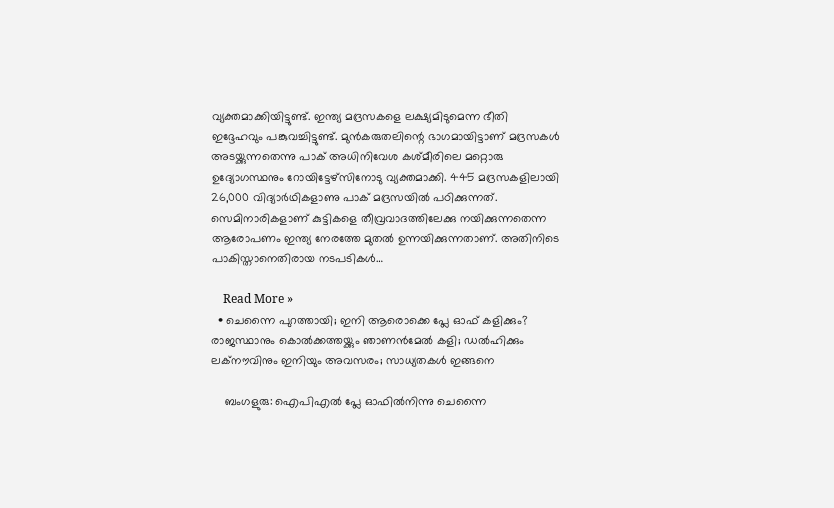വ്യക്തമാക്കിയിട്ടുണ്ട്. ഇന്ത്യ മദ്രസകളെ ലക്ഷ്യമിടുമെന്ന ഭീതി ഇദ്ദേഹവും പങ്കുവച്ചിട്ടുണ്ട്. മുന്‍കരുതലിന്റെ ഭാഗമായിട്ടാണ് മദ്രസകള്‍ അടയ്ക്കുന്നതെന്നു പാക് അധിനിവേശ കശ്മീരിലെ മറ്റൊരു ഉദ്യോഗസ്ഥനും റോയിട്ടേഴ്‌സിനോടു വ്യക്തമാക്കി. 445 മദ്രസകളിലായി 26,000 വിദ്യാര്‍ഥികളാണു പാക് മദ്രസയില്‍ പഠിക്കുന്നത്. സെമിനാരികളാണ് കുട്ടികളെ തീവ്രവാദത്തിലേക്കു നയിക്കുന്നതെന്ന ആരോപണം ഇന്ത്യ നേരത്തേ മുതല്‍ ഉന്നയിക്കുന്നതാണ്. അതിനിടെ പാകിസ്താനെതിരായ നടപടികള്‍…

    Read More »
  • ചെന്നൈ പുറത്തായി; ഇനി ആരൊക്കെ പ്ലേ ഓഫ് കളിക്കും? രാജസ്ഥാനും കൊല്‍ക്കത്തയ്ക്കും ഞാണന്‍മേല്‍ കളി; ഡല്‍ഹിക്കും ലക്‌നൗവിനും ഇനിയും അവസരം; സാധ്യതകള്‍ ഇങ്ങനെ

    ബംഗളുരു: ഐപിഎല്‍ പ്ലേ ഓഫില്‍നിന്നു ചെന്നൈ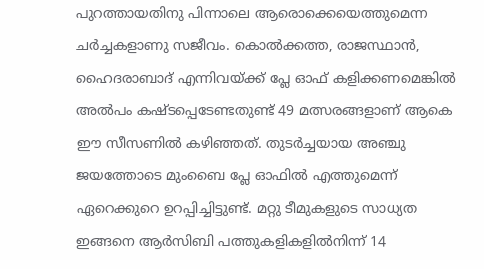പുറത്തായതിനു പിന്നാലെ ആരൊക്കെയെത്തുമെന്ന ചര്‍ച്ചകളാണു സജീവം. കൊല്‍ക്കത്ത, രാജസ്ഥാന്‍, ഹൈദരാബാദ് എന്നിവയ്ക്ക് പ്ലേ ഓഫ് കളിക്കണമെങ്കില്‍ അല്‍പം കഷ്ടപ്പെടേണ്ടതുണ്ട് 49 മത്സരങ്ങളാണ് ആകെ ഈ സീസണില്‍ കഴിഞ്ഞത്. തുടര്‍ച്ചയായ അഞ്ചു ജയത്തോടെ മുംബൈ പ്ലേ ഓഫില്‍ എത്തുമെന്ന് ഏറെക്കുറെ ഉറപ്പിച്ചിട്ടുണ്ട്. മറ്റു ടീമുകളുടെ സാധ്യത ഇങ്ങനെ ആര്‍സിബി പത്തുകളികളില്‍നിന്ന് 14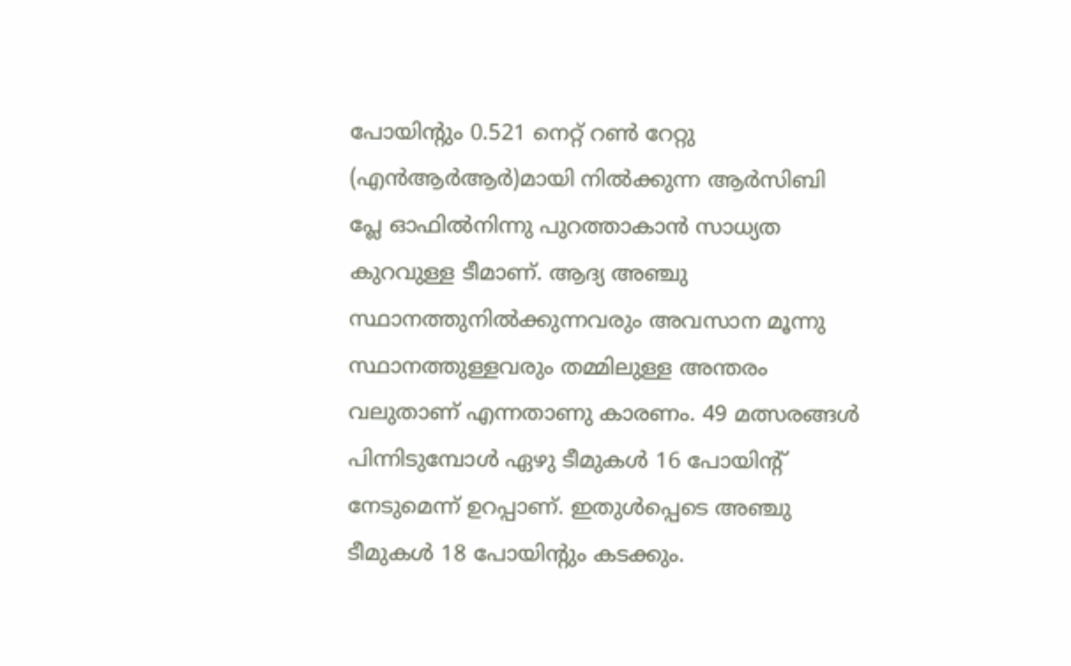പോയിന്റും 0.521 നെറ്റ് റണ്‍ റേറ്റു (എന്‍ആര്‍ആര്‍)മായി നില്‍ക്കുന്ന ആര്‍സിബി പ്ലേ ഓഫില്‍നിന്നു പുറത്താകാന്‍ സാധ്യത കുറവുള്ള ടീമാണ്. ആദ്യ അഞ്ചു സ്ഥാനത്തുനില്‍ക്കുന്നവരും അവസാന മൂന്നു സ്ഥാനത്തുള്ളവരും തമ്മിലുള്ള അന്തരം വലുതാണ് എന്നതാണു കാരണം. 49 മത്സരങ്ങള്‍ പിന്നിടുമ്പോള്‍ ഏഴു ടീമുകള്‍ 16 പോയിന്റ് നേടുമെന്ന് ഉറപ്പാണ്. ഇതുള്‍പ്പെടെ അഞ്ചു ടീമുകള്‍ 18 പോയിന്റും കടക്കും.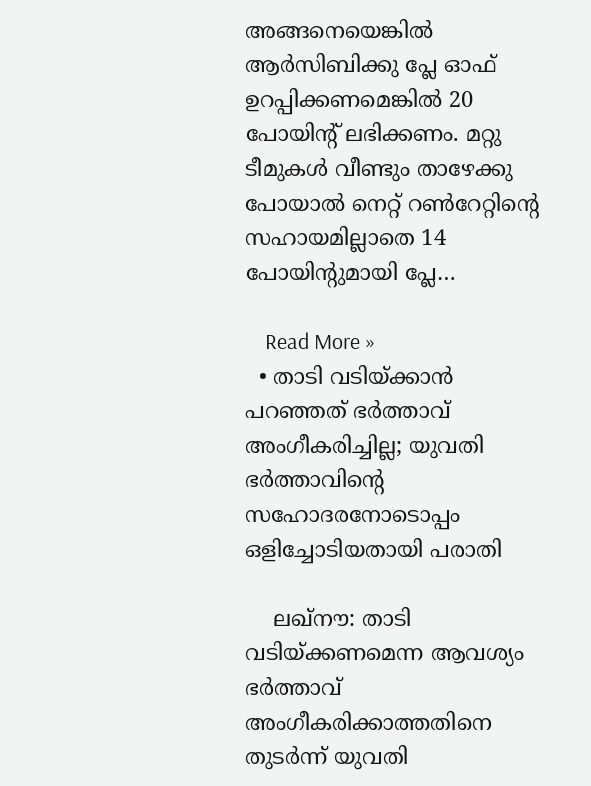അങ്ങനെയെങ്കില്‍ ആര്‍സിബിക്കു പ്ലേ ഓഫ് ഉറപ്പിക്കണമെങ്കില്‍ 20 പോയിന്റ് ലഭിക്കണം. മറ്റു ടീമുകള്‍ വീണ്ടും താഴേക്കു പോയാല്‍ നെറ്റ് റണ്‍റേറ്റിന്റെ സഹായമില്ലാതെ 14 പോയിന്റുമായി പ്ലേ…

    Read More »
  • താടി വടിയ്ക്കാന്‍ പറഞ്ഞത് ഭര്‍ത്താവ് അംഗീകരിച്ചില്ല; യുവതി ഭര്‍ത്താവിന്റെ സഹോദരനോടൊപ്പം ഒളിച്ചോടിയതായി പരാതി

    ലഖ്‌നൗ: താടി വടിയ്ക്കണമെന്ന ആവശ്യം ഭര്‍ത്താവ് അംഗീകരിക്കാത്തതിനെ തുടര്‍ന്ന് യുവതി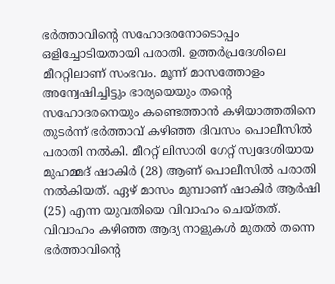ഭര്‍ത്താവിന്റെ സഹോദരനോടൊപ്പം ഒളിച്ചോടിയതായി പരാതി. ഉത്തര്‍പ്രദേശിലെ മീററ്റിലാണ് സംഭവം. മൂന്ന് മാസത്തോളം അന്വേഷിച്ചിട്ടും ഭാര്യയെയും തന്റെ സഹോദരനെയും കണ്ടെത്താന്‍ കഴിയാത്തതിനെ തുടര്‍ന്ന് ഭര്‍ത്താവ് കഴിഞ്ഞ ദിവസം പൊലീസില്‍ പരാതി നല്‍കി. മീററ്റ് ലിസാരി ഗേറ്റ് സ്വദേശിയായ മുഹമ്മദ് ഷാകിര്‍ (28) ആണ് പൊലീസില്‍ പരാതി നല്‍കിയത്. ഏഴ് മാസം മുമ്പാണ് ഷാകിര്‍ ആര്‍ഷി (25) എന്ന യുവതിയെ വിവാഹം ചെയ്തത്. വിവാഹം കഴിഞ്ഞ ആദ്യ നാളുകള്‍ മുതല്‍ തന്നെ ഭര്‍ത്താവിന്റെ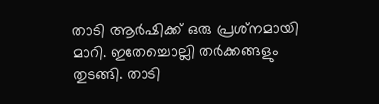താടി ആര്‍ഷിക്ക് ഒരു പ്രശ്‌നമായി മാറി. ഇതേച്ചൊല്ലി തര്‍ക്കങ്ങളും തുടങ്ങി. താടി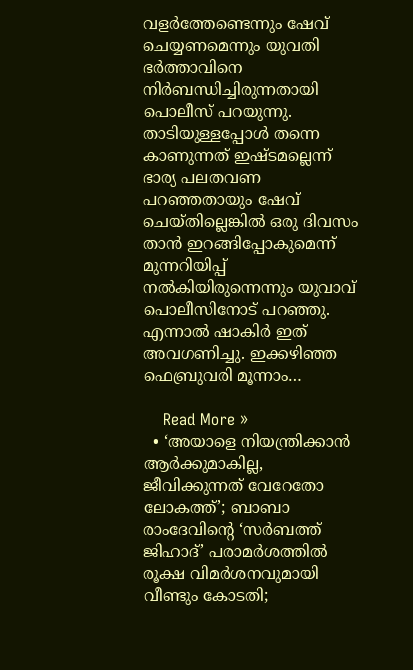വളര്‍ത്തേണ്ടെന്നും ഷേവ് ചെയ്യണമെന്നും യുവതി ഭര്‍ത്താവിനെ നിര്‍ബന്ധിച്ചിരുന്നതായി പൊലീസ് പറയുന്നു. താടിയുള്ളപ്പോള്‍ തന്നെ കാണുന്നത് ഇഷ്ടമല്ലെന്ന് ഭാര്യ പലതവണ പറഞ്ഞതായും ഷേവ് ചെയ്തില്ലെങ്കില്‍ ഒരു ദിവസം താന്‍ ഇറങ്ങിപ്പോകുമെന്ന് മുന്നറിയിപ്പ് നല്‍കിയിരുന്നെന്നും യുവാവ് പൊലീസിനോട് പറഞ്ഞു. എന്നാല്‍ ഷാകിര്‍ ഇത് അവഗണിച്ചു. ഇക്കഴിഞ്ഞ ഫെബ്രുവരി മൂന്നാം…

    Read More »
  • ‘അയാളെ നിയന്ത്രിക്കാന്‍ ആര്‍ക്കുമാകില്ല, ജീവിക്കുന്നത് വേറേതോ ലോകത്ത്’; ബാബാ രാംദേവിന്റെ ‘സര്‍ബത്ത് ജിഹാദ്’ പരാമര്‍ശത്തില്‍ രൂക്ഷ വിമര്‍ശനവുമായി വീണ്ടും കോടതി;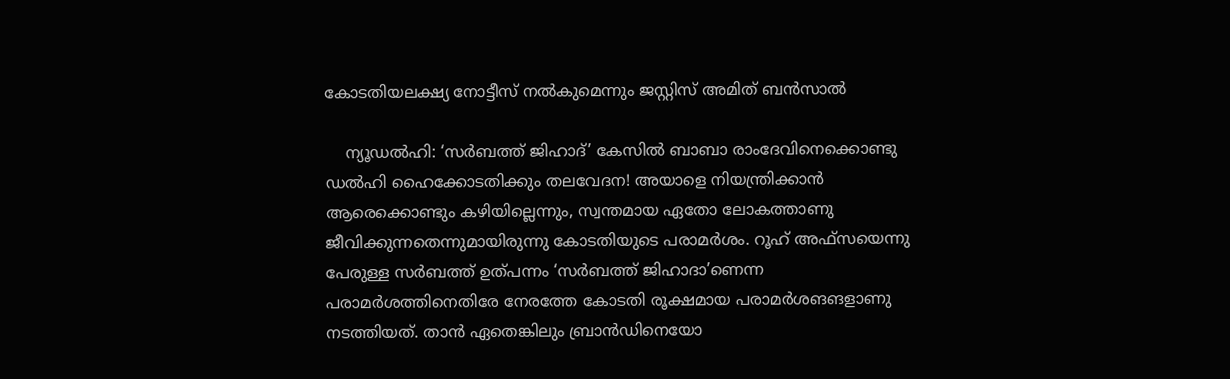കോടതിയലക്ഷ്യ നോട്ടീസ് നല്‍കുമെന്നും ജസ്റ്റിസ് അമിത് ബന്‍സാല്‍

    ന്യൂഡല്‍ഹി: ‘സര്‍ബത്ത് ജിഹാദ്’ കേസില്‍ ബാബാ രാംദേവിനെക്കൊണ്ടു ഡല്‍ഹി ഹൈക്കോടതിക്കും തലവേദന! അയാളെ നിയന്ത്രിക്കാന്‍ ആരെക്കൊണ്ടും കഴിയില്ലെന്നും, സ്വന്തമായ ഏതോ ലോകത്താണു ജീവിക്കുന്നതെന്നുമായിരുന്നു കോടതിയുടെ പരാമര്‍ശം. റൂഹ് അഫ്‌സയെന്നു പേരുള്ള സര്‍ബത്ത് ഉത്പന്നം ‘സര്‍ബത്ത് ജിഹാദാ’ണെന്ന പരാമര്‍ശത്തിനെതിരേ നേരത്തേ കോടതി രൂക്ഷമായ പരാമര്‍ശങങളാണു നടത്തിയത്. താന്‍ ഏതെങ്കിലും ബ്രാന്‍ഡിനെയോ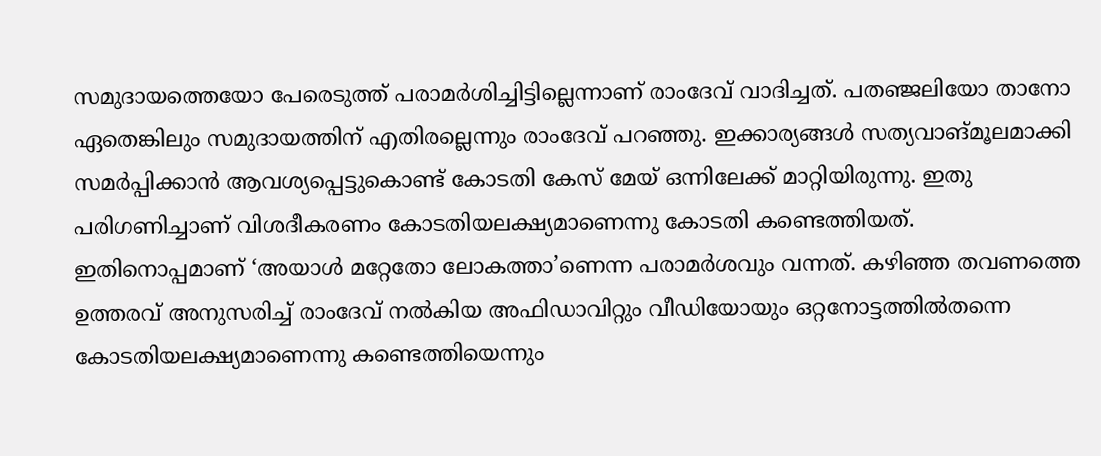സമുദായത്തെയോ പേരെടുത്ത് പരാമര്‍ശിച്ചിട്ടില്ലെന്നാണ് രാംദേവ് വാദിച്ചത്. പതഞ്ജലിയോ താനോ ഏതെങ്കിലും സമുദായത്തിന് എതിരല്ലെന്നും രാംദേവ് പറഞ്ഞു. ഇക്കാര്യങ്ങള്‍ സത്യവാങ്മൂലമാക്കി സമര്‍പ്പിക്കാന്‍ ആവശ്യപ്പെട്ടുകൊണ്ട് കോടതി കേസ് മേയ് ഒന്നിലേക്ക് മാറ്റിയിരുന്നു. ഇതു പരിഗണിച്ചാണ് വിശദീകരണം കോടതിയലക്ഷ്യമാണെന്നു കോടതി കണ്ടെത്തിയത്. ഇതിനൊപ്പമാണ് ‘അയാള്‍ മറ്റേതോ ലോകത്താ’ണെന്ന പരാമര്‍ശവും വന്നത്. കഴിഞ്ഞ തവണത്തെ ഉത്തരവ് അനുസരിച്ച് രാംദേവ് നല്‍കിയ അഫിഡാവിറ്റും വീഡിയോയും ഒറ്റനോട്ടത്തില്‍തന്നെ കോടതിയലക്ഷ്യമാണെന്നു കണ്ടെത്തിയെന്നും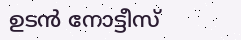ഉടന്‍ നോട്ടീസ്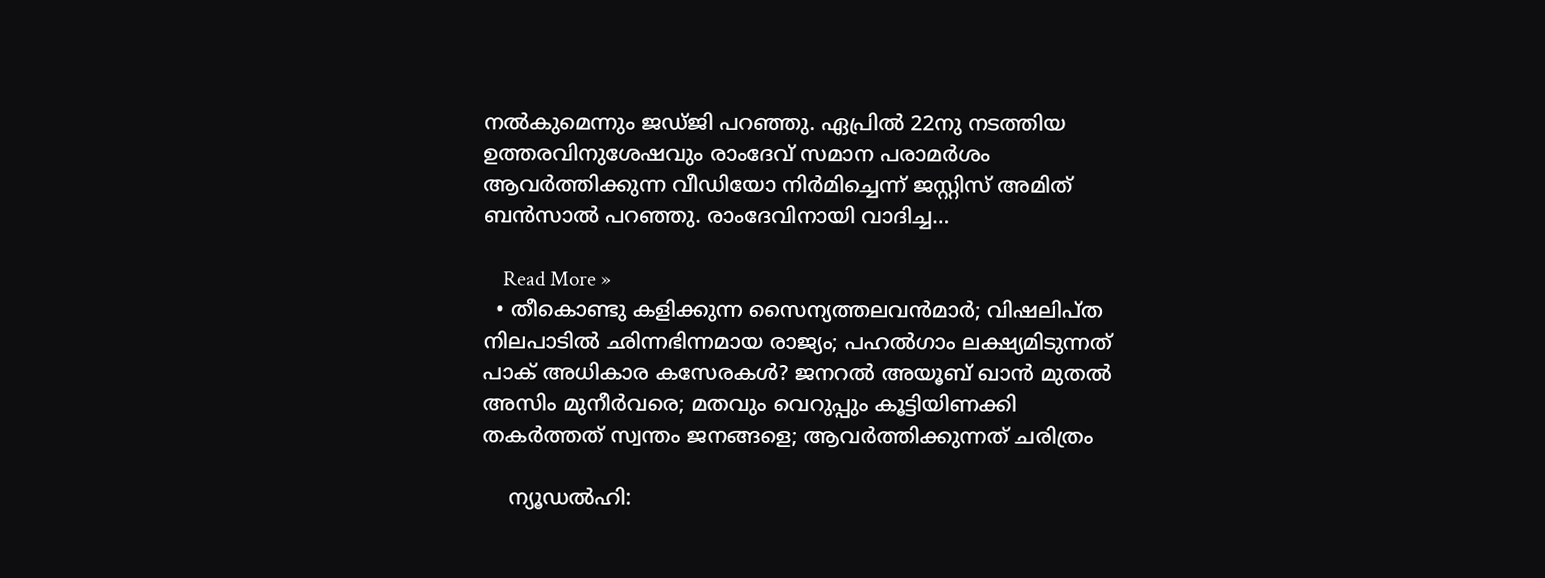നല്‍കുമെന്നും ജഡ്ജി പറഞ്ഞു. ഏപ്രില്‍ 22നു നടത്തിയ ഉത്തരവിനുശേഷവും രാംദേവ് സമാന പരാമര്‍ശം ആവര്‍ത്തിക്കുന്ന വീഡിയോ നിര്‍മിച്ചെന്ന് ജസ്റ്റിസ് അമിത് ബന്‍സാല്‍ പറഞ്ഞു. രാംദേവിനായി വാദിച്ച…

    Read More »
  • തീകൊണ്ടു കളിക്കുന്ന സൈന്യത്തലവന്‍മാര്‍; വിഷലിപ്ത നിലപാടില്‍ ഛിന്നഭിന്നമായ രാജ്യം; പഹല്‍ഗാം ലക്ഷ്യമിടുന്നത് പാക് അധികാര കസേരകള്‍? ജനറല്‍ അയൂബ് ഖാന്‍ മുതല്‍ അസിം മുനീര്‍വരെ; മതവും വെറുപ്പും കൂട്ടിയിണക്കി തകര്‍ത്തത് സ്വന്തം ജനങ്ങളെ; ആവര്‍ത്തിക്കുന്നത് ചരിത്രം

    ന്യൂഡല്‍ഹി: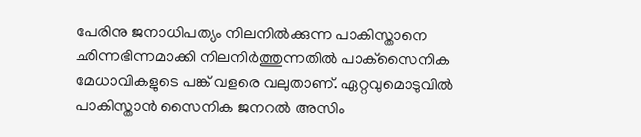പേരിനു ജനാധിപത്യം നിലനില്‍ക്കുന്ന പാകിസ്താനെ ഛിന്നഭിന്നമാക്കി നിലനിര്‍ത്തുന്നതില്‍ പാക്‌സൈനിക മേധാവികളുടെ പങ്ക് വളരെ വലുതാണ്. ഏറ്റവുമൊടുവില്‍ പാകിസ്താന്‍ സൈനിക ജനറല്‍ അസിം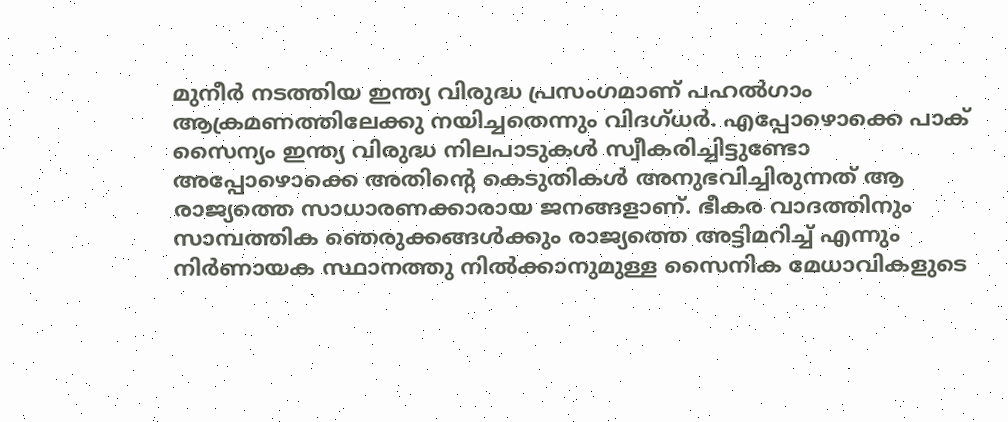മുനീര്‍ നടത്തിയ ഇന്ത്യ വിരുദ്ധ പ്രസംഗമാണ് പഹല്‍ഗാം ആക്രമണത്തിലേക്കു നയിച്ചതെന്നും വിദഗ്ധര്‍. എപ്പോഴൊക്കെ പാക് സൈന്യം ഇന്ത്യ വിരുദ്ധ നിലപാടുകള്‍ സ്വീകരിച്ചിട്ടുണ്ടോ അപ്പോഴൊക്കെ അതിന്റെ കെടുതികള്‍ അനുഭവിച്ചിരുന്നത് ആ രാജ്യത്തെ സാധാരണക്കാരായ ജനങ്ങളാണ്. ഭീകര വാദത്തിനും സാമ്പത്തിക ഞെരുക്കങ്ങള്‍ക്കും രാജ്യത്തെ അട്ടിമറിച്ച് എന്നും നിര്‍ണായക സ്ഥാനത്തു നില്‍ക്കാനുമുള്ള സൈനിക മേധാവികളുടെ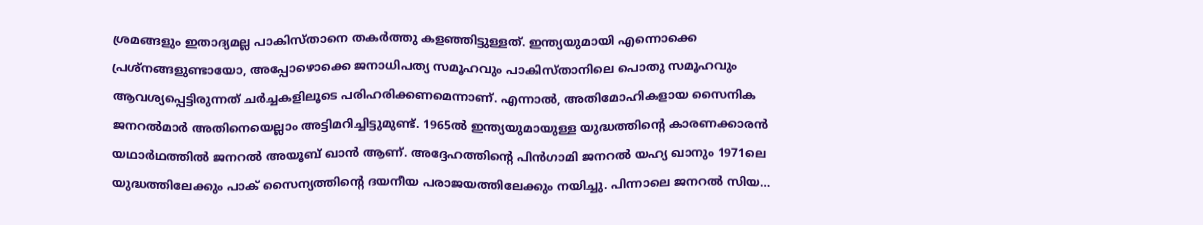ശ്രമങ്ങളും ഇതാദ്യമല്ല പാകിസ്താനെ തകര്‍ത്തു കളഞ്ഞിട്ടുള്ളത്. ഇന്ത്യയുമായി എന്നൊക്കെ പ്രശ്‌നങ്ങളുണ്ടായോ, അപ്പോഴൊക്കെ ജനാധിപത്യ സമൂഹവും പാകിസ്താനിലെ പൊതു സമൂഹവും ആവശ്യപ്പെട്ടിരുന്നത് ചര്‍ച്ചകളിലൂടെ പരിഹരിക്കണമെന്നാണ്. എന്നാല്‍, അതിമോഹികളായ സൈനിക ജനറല്‍മാര്‍ അതിനെയെല്ലാം അട്ടിമറിച്ചിട്ടുമുണ്ട്. 1965ല്‍ ഇന്ത്യയുമായുള്ള യുദ്ധത്തിന്റെ കാരണക്കാരന്‍ യഥാര്‍ഥത്തില്‍ ജനറല്‍ അയൂബ് ഖാന്‍ ആണ്. അദ്ദേഹത്തിന്റെ പിന്‍ഗാമി ജനറല്‍ യഹ്യ ഖാനും 1971ലെ യുദ്ധത്തിലേക്കും പാക് സൈന്യത്തിന്റെ ദയനീയ പരാജയത്തിലേക്കും നയിച്ചു. പിന്നാലെ ജനറല്‍ സിയ…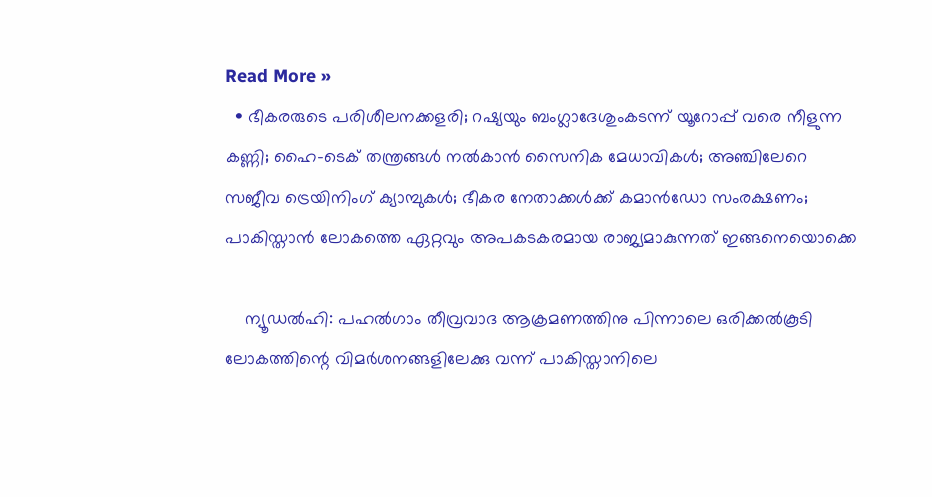Read More »
  • ഭീകരരുടെ പരിശീലനക്കളരി; റഷ്യയും ബംഗ്ലാദേശുംകടന്ന് യൂറോപ്പ് വരെ നീളുന്ന കണ്ണി; ഹൈ-ടെക് തന്ത്രങ്ങള്‍ നല്‍കാന്‍ സൈനിക മേധാവികള്‍; അഞ്ചിലേറെ സജീവ ട്രെയിനിംഗ് ക്യാമ്പുകള്‍; ഭീകര നേതാക്കള്‍ക്ക് കമാന്‍ഡോ സംരക്ഷണം; പാകിസ്താന്‍ ലോകത്തെ ഏറ്റവും അപകടകരമായ രാജ്യമാകുന്നത് ഇങ്ങനെയൊക്കെ

    ന്യൂഡല്‍ഹി: പഹല്‍ഗാം തീവ്രവാദ ആക്രമണത്തിനു പിന്നാലെ ഒരിക്കല്‍കൂടി ലോകത്തിന്റെ വിമര്‍ശനങ്ങളിലേക്കു വന്ന് പാകിസ്താനിലെ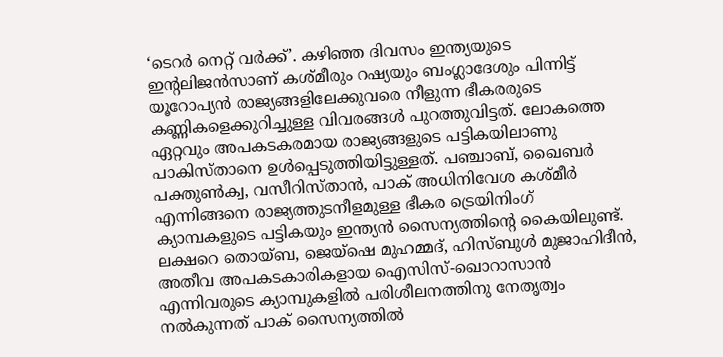‘ടെറര്‍ നെറ്റ് വര്‍ക്ക്’. കഴിഞ്ഞ ദിവസം ഇന്ത്യയുടെ ഇന്റലിജന്‍സാണ് കശ്മീരും റഷ്യയും ബംഗ്ലാദേശും പിന്നിട്ട് യൂറോപ്യന്‍ രാജ്യങ്ങളിലേക്കുവരെ നീളുന്ന ഭീകരരുടെ കണ്ണികളെക്കുറിച്ചുള്ള വിവരങ്ങള്‍ പുറത്തുവിട്ടത്. ലോകത്തെ ഏറ്റവും അപകടകരമായ രാജ്യങ്ങളുടെ പട്ടികയിലാണു പാകിസ്താനെ ഉള്‍പ്പെടുത്തിയിട്ടുള്ളത്. പഞ്ചാബ്, ഖൈബര്‍ പക്തുണ്‍ക്വ, വസീറിസ്താന്‍, പാക് അധിനിവേശ കശ്മീര്‍ എന്നിങ്ങനെ രാജ്യത്തുടനീളമുള്ള ഭീകര ട്രെയിനിംഗ് ക്യാമ്പകളുടെ പട്ടികയും ഇന്ത്യന്‍ സൈന്യത്തിന്റെ കൈയിലുണ്ട്. ലക്ഷറെ തൊയ്ബ, ജെയ്‌ഷെ മുഹമ്മദ്, ഹിസ്ബുള്‍ മുജാഹിദീന്‍, അതീവ അപകടകാരികളായ ഐസിസ്-ഖൊറാസാന്‍ എന്നിവരുടെ ക്യാമ്പുകളില്‍ പരിശീലനത്തിനു നേതൃത്വം നല്‍കുന്നത് പാക് സൈന്യത്തില്‍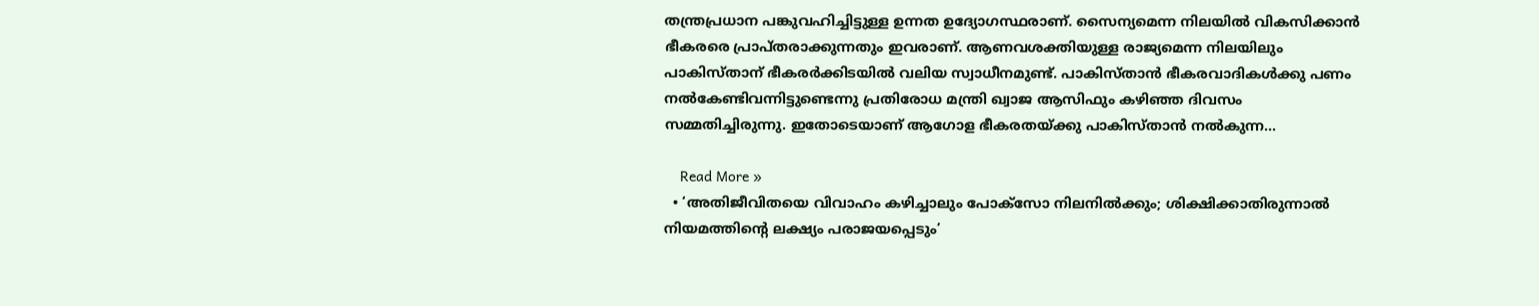തന്ത്രപ്രധാന പങ്കുവഹിച്ചിട്ടുള്ള ഉന്നത ഉദ്യോഗസ്ഥരാണ്. സൈന്യമെന്ന നിലയില്‍ വികസിക്കാന്‍ ഭീകരരെ പ്രാപ്തരാക്കുന്നതും ഇവരാണ്. ആണവശക്തിയുള്ള രാജ്യമെന്ന നിലയിലും പാകിസ്താന് ഭീകരര്‍ക്കിടയില്‍ വലിയ സ്വാധീനമുണ്ട്. പാകിസ്താന്‍ ഭീകരവാദികള്‍ക്കു പണം നല്‍കേണ്ടിവന്നിട്ടുണ്ടെന്നു പ്രതിരോധ മന്ത്രി ഖ്വാജ ആസിഫും കഴിഞ്ഞ ദിവസം സമ്മതിച്ചിരുന്നു. ഇതോടെയാണ് ആഗോള ഭീകരതയ്ക്കു പാകിസ്താന്‍ നല്‍കുന്ന…

    Read More »
  • ‘അതിജീവിതയെ വിവാഹം കഴിച്ചാലും പോക്‌സോ നിലനില്‍ക്കും; ശിക്ഷിക്കാതിരുന്നാല്‍ നിയമത്തിന്റെ ലക്ഷ്യം പരാജയപ്പെടും’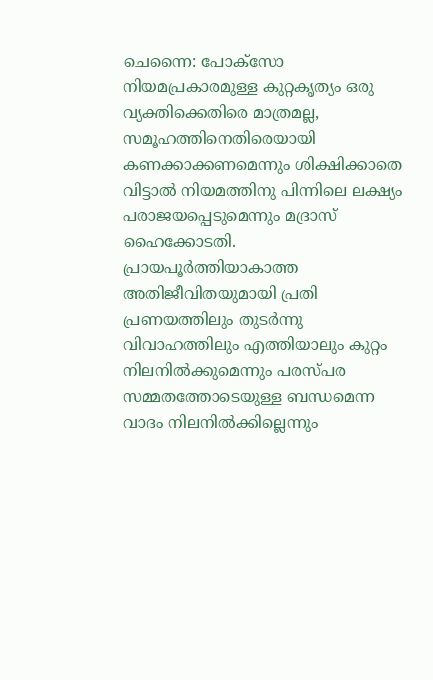ചെന്നൈ: പോക്‌സോ നിയമപ്രകാരമുള്ള കുറ്റകൃത്യം ഒരു വ്യക്തിക്കെതിരെ മാത്രമല്ല, സമൂഹത്തിനെതിരെയായി കണക്കാക്കണമെന്നും ശിക്ഷിക്കാതെ വിട്ടാല്‍ നിയമത്തിനു പിന്നിലെ ലക്ഷ്യം പരാജയപ്പെടുമെന്നും മദ്രാസ് ഹൈക്കോടതി. പ്രായപൂര്‍ത്തിയാകാത്ത അതിജീവിതയുമായി പ്രതി പ്രണയത്തിലും തുടര്‍ന്നു വിവാഹത്തിലും എത്തിയാലും കുറ്റം നിലനില്‍ക്കുമെന്നും പരസ്പര സമ്മതത്തോടെയുള്ള ബന്ധമെന്ന വാദം നിലനില്‍ക്കില്ലെന്നും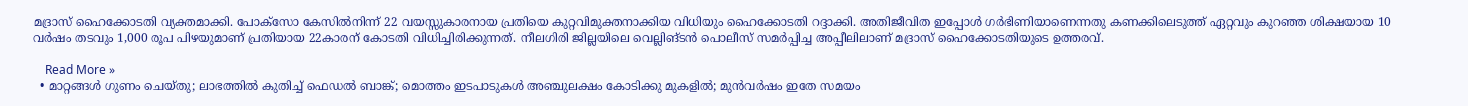മദ്രാസ് ഹൈക്കോടതി വ്യക്തമാക്കി. പോക്‌സോ കേസില്‍നിന്ന് 22 വയസ്സുകാരനായ പ്രതിയെ കുറ്റവിമുക്തനാക്കിയ വിധിയും ഹൈക്കോടതി റദ്ദാക്കി. അതിജീവിത ഇപ്പോള്‍ ഗര്‍ഭിണിയാണെന്നതു കണക്കിലെടുത്ത് ഏറ്റവും കുറഞ്ഞ ശിക്ഷയായ 10 വര്‍ഷം തടവും 1,000 രൂപ പിഴയുമാണ് പ്രതിയായ 22കാരന് കോടതി വിധിച്ചിരിക്കുന്നത്. നീലഗിരി ജില്ലയിലെ വെല്ലിങ്ടന്‍ പൊലീസ് സമര്‍പ്പിച്ച അപ്പീലിലാണ് മദ്രാസ് ഹൈക്കോടതിയുടെ ഉത്തരവ്.

    Read More »
  • മാറ്റങ്ങള്‍ ഗുണം ചെയ്തു; ലാഭത്തില്‍ കുതിച്ച് ഫെഡല്‍ ബാങ്ക്; മൊത്തം ഇടപാടുകള്‍ അഞ്ചുലക്ഷം കോടിക്കു മുകളില്‍; മുന്‍വര്‍ഷം ഇതേ സമയം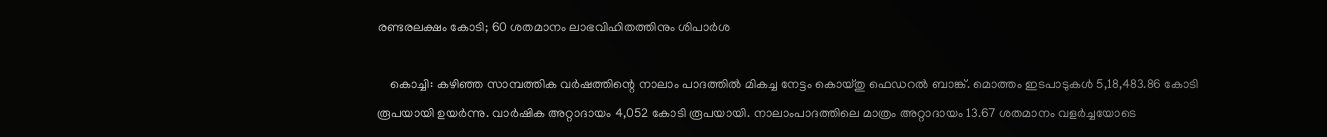രണ്ടരലക്ഷം കോടി; 60 ശതമാനം ലാഭവിഹിതത്തിനും ശിപാര്‍ശ

    കൊച്ചി: കഴിഞ്ഞ സാമ്പത്തിക വര്‍ഷത്തിന്റെ നാലാം പാദത്തില്‍ മികച്ച നേട്ടം കൊയ്തു ഫെഡറല്‍ ബാങ്ക്. മൊത്തം ഇടപാടുകള്‍ 5,18,483.86 കോടി രൂപയായി ഉയര്‍ന്നു. വാര്‍ഷിക അറ്റാദായം 4,052 കോടി രൂപയായി. നാലാംപാദത്തിലെ മാത്രം അറ്റാദായം 13.67 ശതമാനം വളര്‍ച്ചയോടെ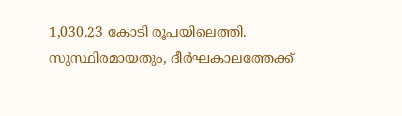1,030.23 കോടി രൂപയിലെത്തി. സുസ്ഥിരമായതും, ദീര്‍ഘകാലത്തേക്ക്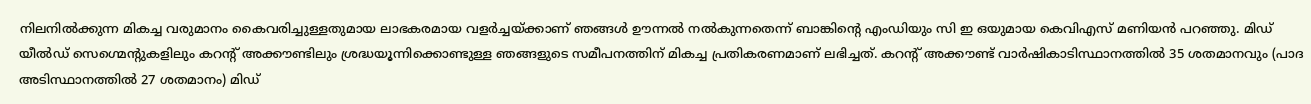നിലനില്‍ക്കുന്ന മികച്ച വരുമാനം കൈവരിച്ചുള്ളതുമായ ലാഭകരമായ വളര്‍ച്ചയ്ക്കാണ് ഞങ്ങള്‍ ഊന്നല്‍ നല്‍കുന്നതെന്ന് ബാങ്കിന്റെ എംഡിയും സി ഇ ഒയുമായ കെവിഎസ് മണിയന്‍ പറഞ്ഞു. മിഡ് യീല്‍ഡ് സെഗ്മെന്റുകളിലും കറന്റ് അക്കൗണ്ടിലും ശ്രദ്ധയൂന്നിക്കൊണ്ടുള്ള ഞങ്ങളുടെ സമീപനത്തിന് മികച്ച പ്രതികരണമാണ് ലഭിച്ചത്. കറന്റ് അക്കൗണ്ട് വാര്‍ഷികാടിസ്ഥാനത്തില്‍ 35 ശതമാനവും (പാദ അടിസ്ഥാനത്തില്‍ 27 ശതമാനം) മിഡ്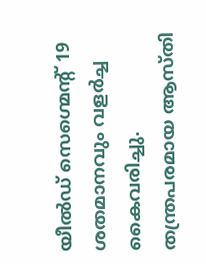യീല്‍ഡ് സെഗ്മെന്റ് 19 ശതമാനവും വളര്‍ച്ച കൈവരിച്ചു. തന്ത്രപരമായ ആസ്തി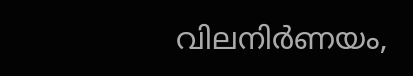വിലനിര്‍ണയം,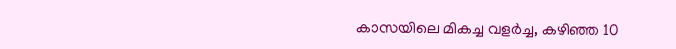കാസയിലെ മികച്ച വളര്‍ച്ച, കഴിഞ്ഞ 10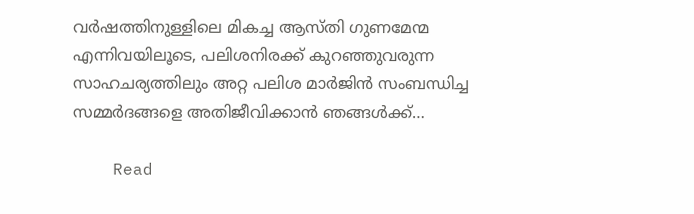വര്‍ഷത്തിനുള്ളിലെ മികച്ച ആസ്തി ഗുണമേന്മ എന്നിവയിലൂടെ, പലിശനിരക്ക് കുറഞ്ഞുവരുന്ന സാഹചര്യത്തിലും അറ്റ പലിശ മാര്‍ജിന്‍ സംബന്ധിച്ച സമ്മര്‍ദങ്ങളെ അതിജീവിക്കാന്‍ ഞങ്ങള്‍ക്ക്…

    Read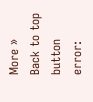More »
Back to top button
error: